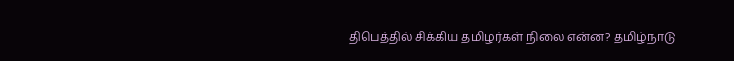திபெத்தில் சிக்கிய தமிழர்கள் நிலை என்ன? தமிழ்நாடு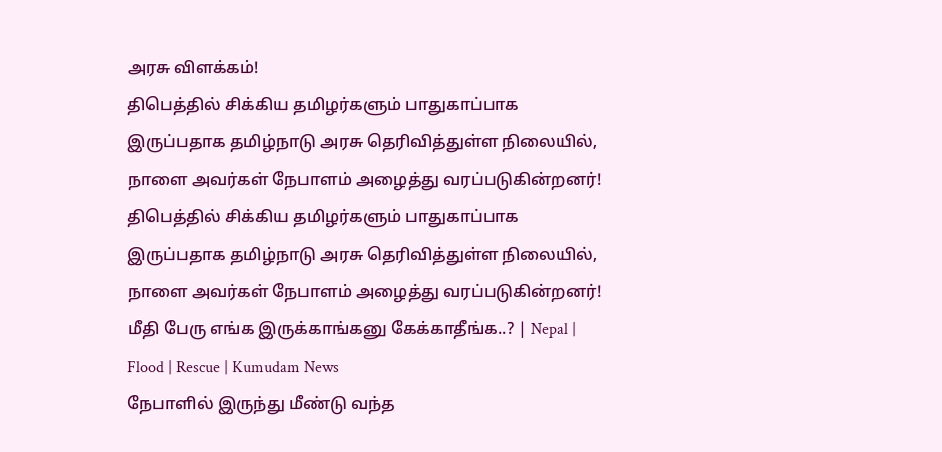அரசு விளக்கம்!
திபெத்தில் சிக்கிய தமிழர்களும் பாதுகாப்பாக இருப்பதாக தமிழ்நாடு அரசு தெரிவித்துள்ள நிலையில், நாளை அவர்கள் நேபாளம் அழைத்து வரப்படுகின்றனர்!
திபெத்தில் சிக்கிய தமிழர்களும் பாதுகாப்பாக இருப்பதாக தமிழ்நாடு அரசு தெரிவித்துள்ள நிலையில், நாளை அவர்கள் நேபாளம் அழைத்து வரப்படுகின்றனர்!
மீதி பேரு எங்க இருக்காங்கனு கேக்காதீங்க..? | Nepal | Flood | Rescue | Kumudam News
நேபாளில் இருந்து மீண்டு வந்த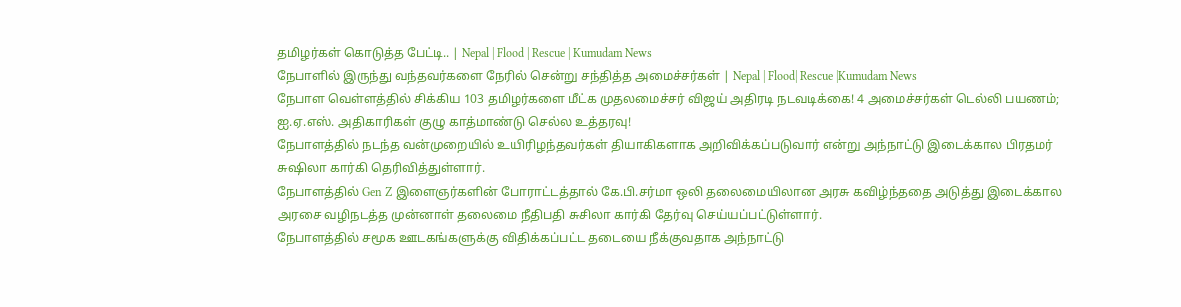தமிழர்கள் கொடுத்த பேட்டி.. | Nepal | Flood | Rescue | Kumudam News
நேபாளில் இருந்து வந்தவர்களை நேரில் சென்று சந்தித்த அமைச்சர்கள் | Nepal | Flood| Rescue |Kumudam News
நேபாள வெள்ளத்தில் சிக்கிய 103 தமிழர்களை மீட்க முதலமைச்சர் விஜய் அதிரடி நடவடிக்கை! 4 அமைச்சர்கள் டெல்லி பயணம்; ஐ.ஏ.எஸ். அதிகாரிகள் குழு காத்மாண்டு செல்ல உத்தரவு!
நேபாளத்தில் நடந்த வன்முறையில் உயிரிழந்தவர்கள் தியாகிகளாக அறிவிக்கப்படுவார் என்று அந்நாட்டு இடைக்கால பிரதமர் சுஷிலா கார்கி தெரிவித்துள்ளார்.
நேபாளத்தில் Gen Z இளைஞர்களின் போராட்டத்தால் கே.பி.சர்மா ஒலி தலைமையிலான அரசு கவிழ்ந்ததை அடுத்து இடைக்கால அரசை வழிநடத்த முன்னாள் தலைமை நீதிபதி சுசிலா கார்கி தேர்வு செய்யப்பட்டுள்ளார்.
நேபாளத்தில் சமூக ஊடகங்களுக்கு விதிக்கப்பட்ட தடையை நீக்குவதாக அந்நாட்டு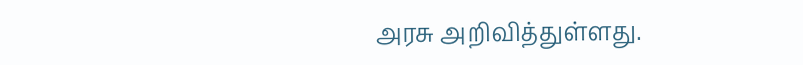அரசு அறிவித்துள்ளது.